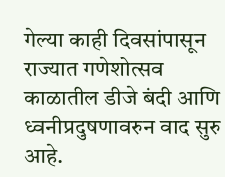गेल्या काही दिवसांपासून राज्यात गणेशोत्सव काळातील डीजे बंदी आणि ध्वनीप्रदुषणावरुन वाद सुरु आहे.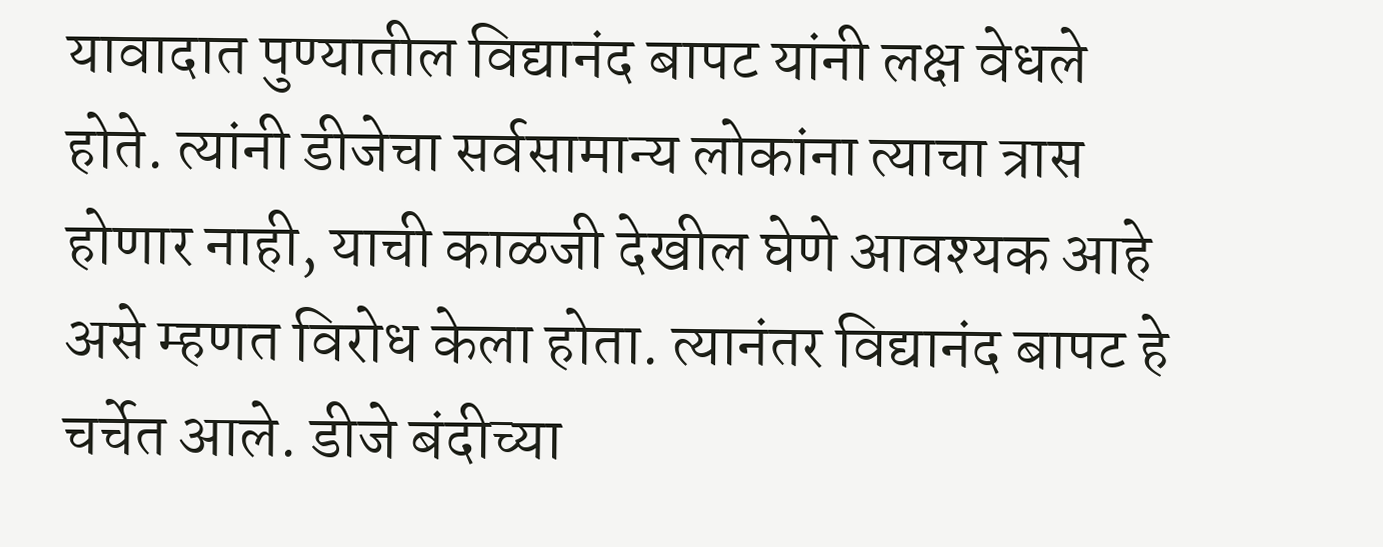यावादात पुण्यातील विद्यानंद बापट यांनी लक्ष वेधले होते. त्यांनी डीजेचा सर्वसामान्य लोकांना त्याचा त्रास होणार नाही, याची काळजी देखील घेणे आवश्यक आहे असे म्हणत विरोध केला होता. त्यानंतर विद्यानंद बापट हे चर्चेत आले. डीजे बंदीच्या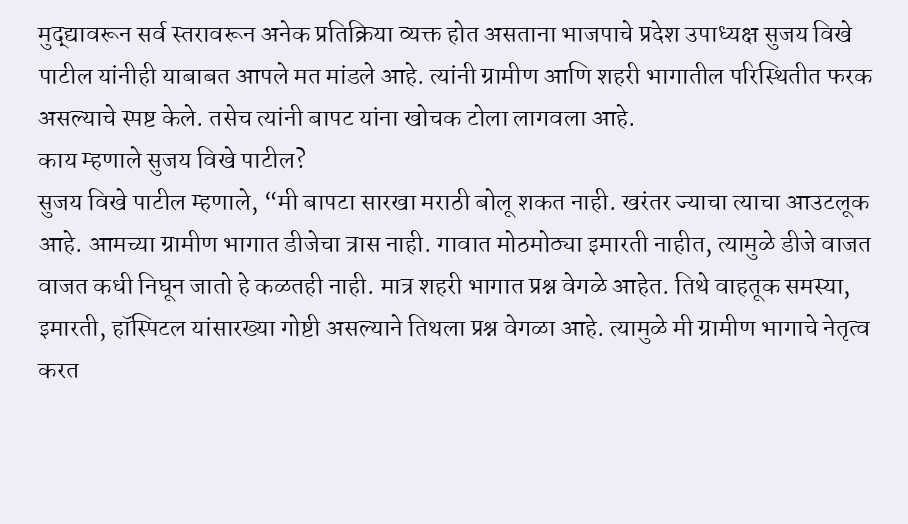मुद्द्यावरून सर्व स्तरावरून अनेक प्रतिक्रिया व्यक्त होत असताना भाजपाचे प्रदेश उपाध्यक्ष सुजय विखे पाटील यांनीही याबाबत आपले मत मांडले आहे. त्यांनी ग्रामीण आणि शहरी भागातील परिस्थितीत फरक असल्याचे स्पष्ट केले. तसेच त्यांनी बापट यांना खोचक टोला लागवला आहे.
काय म्हणाले सुजय विखे पाटील?
सुजय विखे पाटील म्हणाले, “मी बापटा सारखा मराठी बोलू शकत नाही. खरंतर ज्याचा त्याचा आउटलूक आहे. आमच्या ग्रामीण भागात डीजेचा त्रास नाही. गावात मोठमोठ्या इमारती नाहीत, त्यामुळे डीजे वाजत वाजत कधी निघून जातो हे कळतही नाही. मात्र शहरी भागात प्रश्न वेगळे आहेत. तिथे वाहतूक समस्या, इमारती, हॉस्पिटल यांसारख्या गोष्टी असल्याने तिथला प्रश्न वेगळा आहे. त्यामुळे मी ग्रामीण भागाचे नेतृत्व करत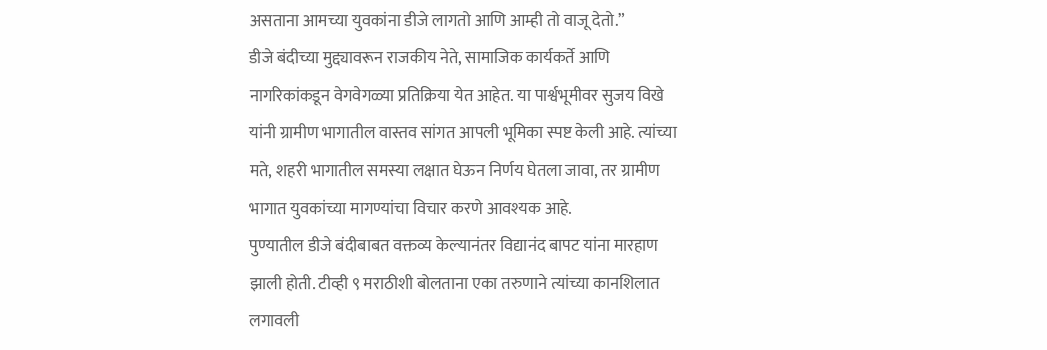असताना आमच्या युवकांना डीजे लागतो आणि आम्ही तो वाजू देतो.”
डीजे बंदीच्या मुद्द्यावरून राजकीय नेते, सामाजिक कार्यकर्ते आणि नागरिकांकडून वेगवेगळ्या प्रतिक्रिया येत आहेत. या पार्श्वभूमीवर सुजय विखे यांनी ग्रामीण भागातील वास्तव सांगत आपली भूमिका स्पष्ट केली आहे. त्यांच्या मते, शहरी भागातील समस्या लक्षात घेऊन निर्णय घेतला जावा, तर ग्रामीण भागात युवकांच्या मागण्यांचा विचार करणे आवश्यक आहे.
पुण्यातील डीजे बंदीबाबत वक्तव्य केल्यानंतर विद्यानंद बापट यांना मारहाण झाली होती. टीव्ही ९ मराठीशी बोलताना एका तरुणाने त्यांच्या कानशिलात लगावली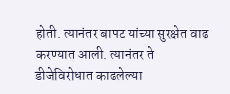होती. त्यानंतर बापट यांच्या सुरक्षेत वाढ करण्यात आली. त्यानंतर ते डीजेविरोधात काढलेल्या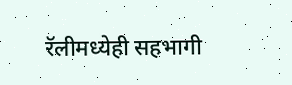रॅलीमध्येही सहभागी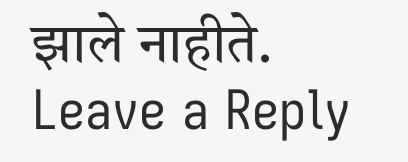झाले नाहीते.
Leave a Reply